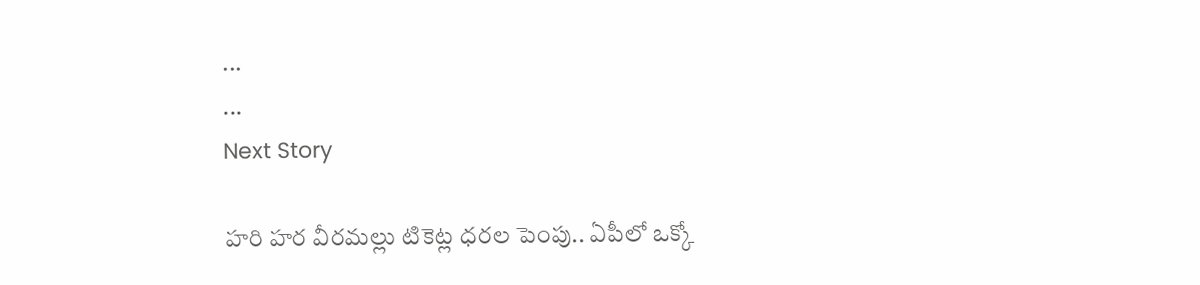...
...
Next Story

హరి హర వీరమల్లు టికెట్ల ధరల పెంపు.. ఏపీలో ఒక్కో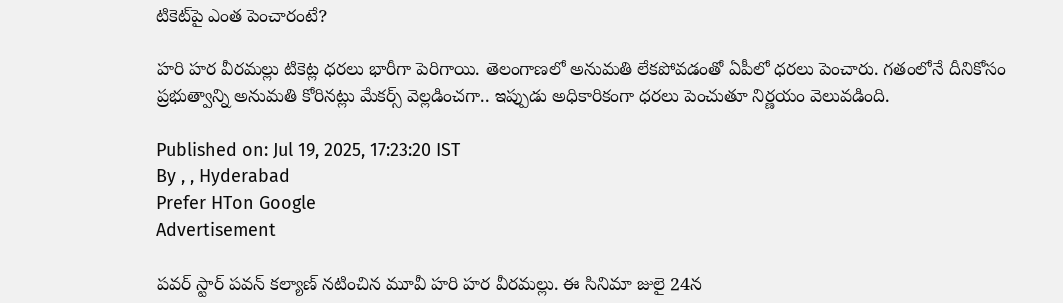టికెట్‌పై ఎంత పెంచారంటే?

హరి హర వీరమల్లు టికెట్ల ధరలు భారీగా పెరిగాయి. తెలంగాణలో అనుమతి లేకపోవడంతో ఏపీలో ధరలు పెంచారు. గతంలోనే దీనికోసం ప్రభుత్వాన్ని అనుమతి కోరినట్లు మేకర్స్ వెల్లడించగా.. ఇప్పుడు అధికారికంగా ధరలు పెంచుతూ నిర్ణయం వెలువడింది.

Published on: Jul 19, 2025, 17:23:20 IST
By , , Hyderabad
Prefer HTon Google
Advertisement

పవర్ స్టార్ పవన్ కల్యాణ్ నటించిన మూవీ హరి హర వీరమల్లు. ఈ సినిమా జులై 24న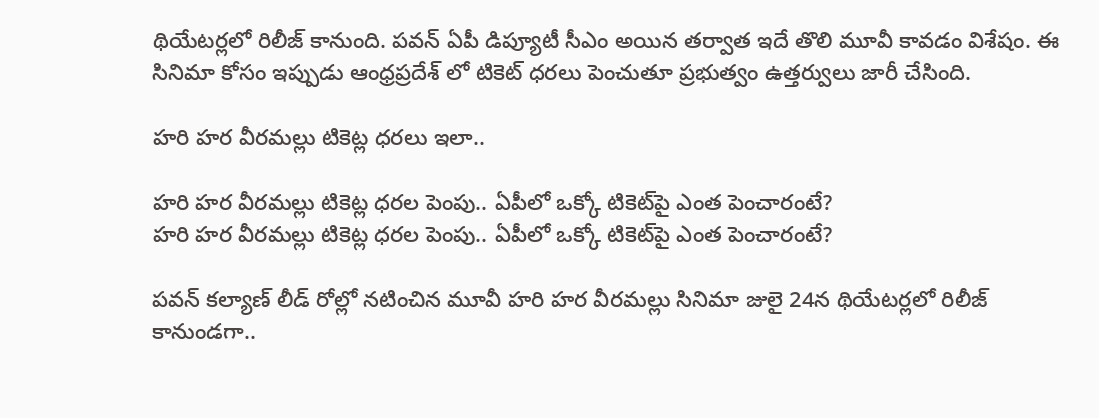థియేటర్లలో రిలీజ్ కానుంది. పవన్ ఏపీ డిప్యూటీ సీఎం అయిన తర్వాత ఇదే తొలి మూవీ కావడం విశేషం. ఈ సినిమా కోసం ఇప్పుడు ఆంధ్రప్రదేశ్ లో టికెట్ ధరలు పెంచుతూ ప్రభుత్వం ఉత్తర్వులు జారీ చేసింది.

హరి హర వీరమల్లు టికెట్ల ధరలు ఇలా..

హరి హర వీరమల్లు టికెట్ల ధరల పెంపు.. ఏపీలో ఒక్కో టికెట్‌పై ఎంత పెంచారంటే?
హరి హర వీరమల్లు టికెట్ల ధరల పెంపు.. ఏపీలో ఒక్కో టికెట్‌పై ఎంత పెంచారంటే?

పవన్ కల్యాణ్ లీడ్ రోల్లో నటించిన మూవీ హరి హర వీరమల్లు సినిమా జులై 24న థియేటర్లలో రిలీజ్ కానుండగా..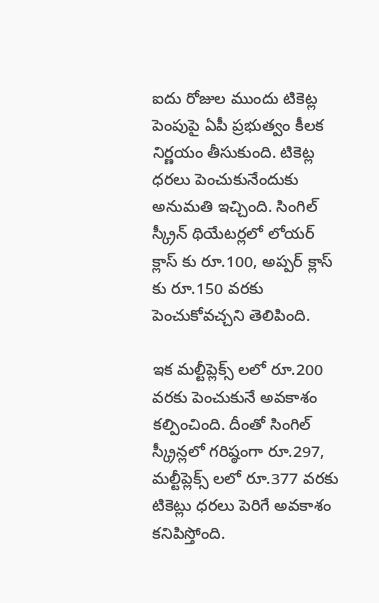ఐదు రోజుల ముందు టికెట్ల పెంపుపై ఏపీ ప్రభుత్వం కీలక నిర్ణయం తీసుకుంది. టికెట్ల ధరలు పెంచుకునేందుకు అనుమతి ఇచ్చింది. సింగిల్ స్క్రీన్ థియేటర్లలో లోయర్ క్లాస్ కు రూ.100, అప్పర్ క్లాస్ కు రూ.150 వరకు పెంచుకోవచ్చని తెలిపింది.

ఇక మల్టీప్లెక్స్ లలో రూ.200 వరకు పెంచుకునే అవకాశం కల్పించింది. దీంతో సింగిల్ స్క్రీన్లలో గరిష్ఠంగా రూ.297, మల్టీప్లెక్స్ లలో రూ.377 వరకు టికెట్లు ధరలు పెరిగే అవకాశం కనిపిస్తోంది.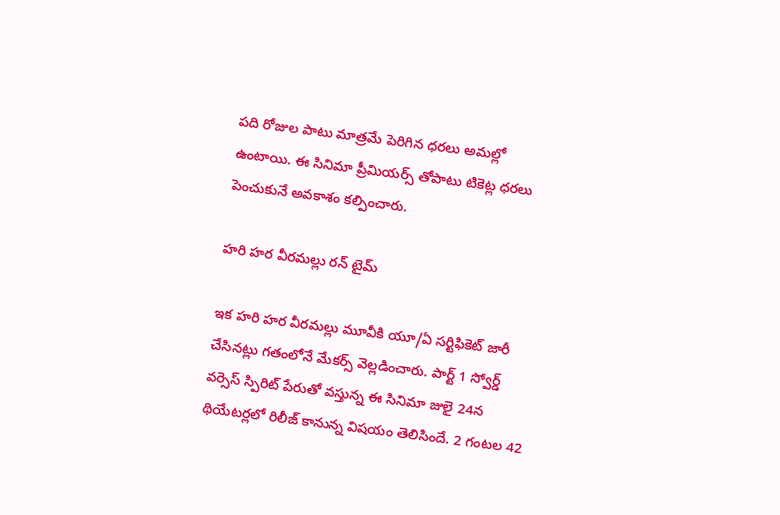పది రోజుల పాటు మాత్రమే పెరిగిన ధరలు అమల్లో ఉంటాయి. ఈ సినిమా ప్రీమియర్స్ తోపాటు టికెట్ల ధరలు పెంచుకునే అవకాశం కల్పించారు.

హరి హర వీరమల్లు రన్ టైమ్

ఇక హరి హర వీరమల్లు మూవీకి యూ/ఏ సర్టిఫికెట్ జారీ చేసినట్లు గతంలోనే మేకర్స్ వెల్లడించారు. పార్ట్ 1 స్వోర్డ్ వర్సెస్ స్పిరిట్ పేరుతో వస్తున్న ఈ సినిమా జులై 24న థియేటర్లలో రిలీజ్ కానున్న విషయం తెలిసిందే. 2 గంటల 42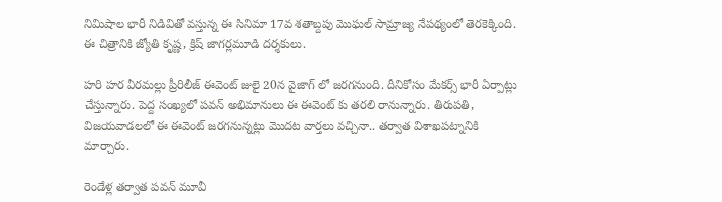నిమిషాల భారీ నిడివితో వస్తున్న ఈ సినిమా 17వ శతాబ్దపు మొఘల్ సామ్రాజ్య నేపథ్యంలో తెరకెక్కింది. ఈ చిత్రానికి జ్యోతి కృష్ణ, క్రిష్ జాగర్లమూడి దర్శకులు.

హరి హర వీరమల్లు ప్రీరిలీజ్ ఈవెంట్ జులై 20న వైజాగ్ లో జరగనుంది. దీనికోసం మేకర్స్ భారీ ఏర్పాట్లు చేస్తున్నారు. పెద్ద సంఖ్యలో పవన్ అభిమానులు ఈ ఈవెంట్ కు తరలి రానున్నారు. తిరుపతి, విజయవాడలలో ఈ ఈవెంట్ జరగనున్నట్లు మొదట వార్తలు వచ్చినా.. తర్వాత విశాఖపట్నానికి మార్చారు.

రెండేళ్ల తర్వాత పవన్ మూవీ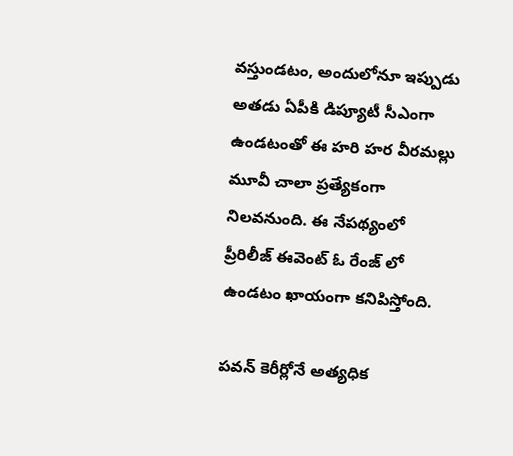వస్తుండటం, అందులోనూ ఇప్పుడు అతడు ఏపీకి డిప్యూటీ సీఎంగా ఉండటంతో ఈ హరి హర వీరమల్లు మూవీ చాలా ప్రత్యేకంగా నిలవనుంది. ఈ నేపథ్యంలో ప్రీరిలీజ్ ఈవెంట్ ఓ రేంజ్ లో ఉండటం ఖాయంగా కనిపిస్తోంది.

పవన్ కెరీర్లోనే అత్యధిక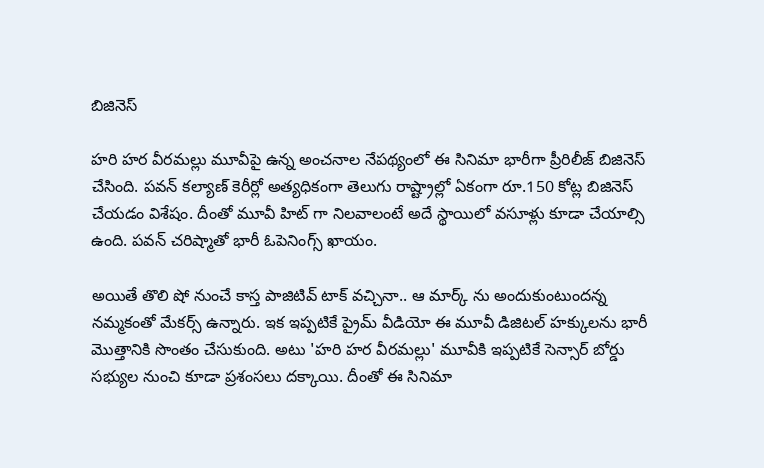బిజినెస్

హరి హర వీరమల్లు మూవీపై ఉన్న అంచనాల నేపథ్యంలో ఈ సినిమా భారీగా ప్రీరిలీజ్ బిజినెస్ చేసింది. పవన్ కల్యాణ్ కెరీర్లో అత్యధికంగా తెలుగు రాష్ట్రాల్లో ఏకంగా రూ.150 కోట్ల బిజినెస్ చేయడం విశేషం. దీంతో మూవీ హిట్ గా నిలవాలంటే అదే స్థాయిలో వసూళ్లు కూడా చేయాల్సి ఉంది. పవన్ చరిష్మాతో భారీ ఓపెనింగ్స్ ఖాయం.

అయితే తొలి షో నుంచే కాస్త పాజిటివ్ టాక్ వచ్చినా.. ఆ మార్క్ ను అందుకుంటుందన్న నమ్మకంతో మేకర్స్ ఉన్నారు. ఇక ఇప్పటికే ప్రైమ్ వీడియో ఈ మూవీ డిజిటల్ హక్కులను భారీ మొత్తానికి సొంతం చేసుకుంది. అటు 'హరి హర వీరమల్లు' మూవీకి ఇప్పటికే సెన్సార్ బోర్డు సభ్యుల నుంచి కూడా ప్రశంసలు దక్కాయి. దీంతో ఈ సినిమా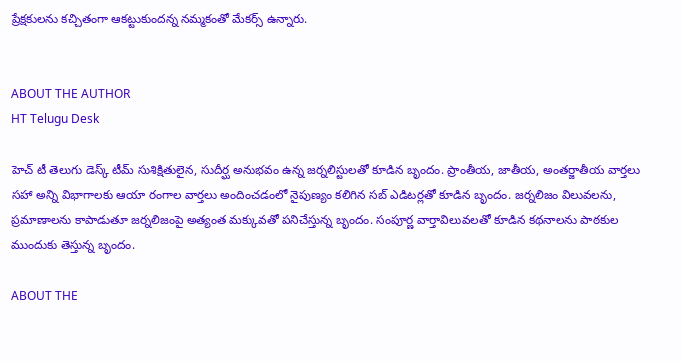ప్రేక్షకులను కచ్చితంగా ఆకట్టుకుందన్న నమ్మకంతో మేకర్స్ ఉన్నారు.


ABOUT THE AUTHOR
HT Telugu Desk

హెచ్ టీ తెలుగు డెస్క్ టీమ్ సుశిక్షితులైన, సుదీర్ఘ అనుభవం ఉన్న జర్నలిస్టులతో కూడిన బృందం. ప్రాంతీయ, జాతీయ, అంతర్జాతీయ వార్తలు సహా అన్ని విభాగాలకు ఆయా రంగాల వార్తలు అందించడంలో నైపుణ్యం కలిగిన సబ్ ఎడిటర్లతో కూడిన బృందం. జర్నలిజం విలువలను, ప్రమాణాలను కాపాడుతూ జర్నలిజంపై అత్యంత మక్కువతో పనిచేస్తున్న బృందం. సంపూర్ణ వార్తావిలువలతో కూడిన కథనాలను పాఠకుల ముందుకు తెస్తున్న బృందం.

ABOUT THE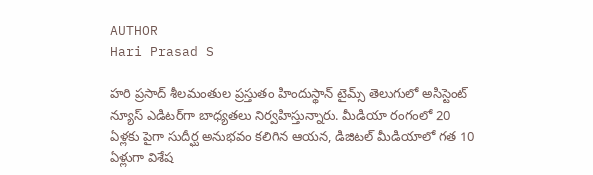AUTHOR
Hari Prasad S

హరి ప్రసాద్ శీలమంతుల ప్రస్తుతం హిందుస్థాన్ టైమ్స్ తెలుగులో అసిస్టెంట్ న్యూస్ ఎడిటర్‌గా బాధ్యతలు నిర్వహిస్తున్నారు. మీడియా రంగంలో 20 ఏళ్లకు పైగా సుదీర్ఘ అనుభవం కలిగిన ఆయన, డిజిటల్ మీడియాలో గత 10 ఏళ్లుగా విశేష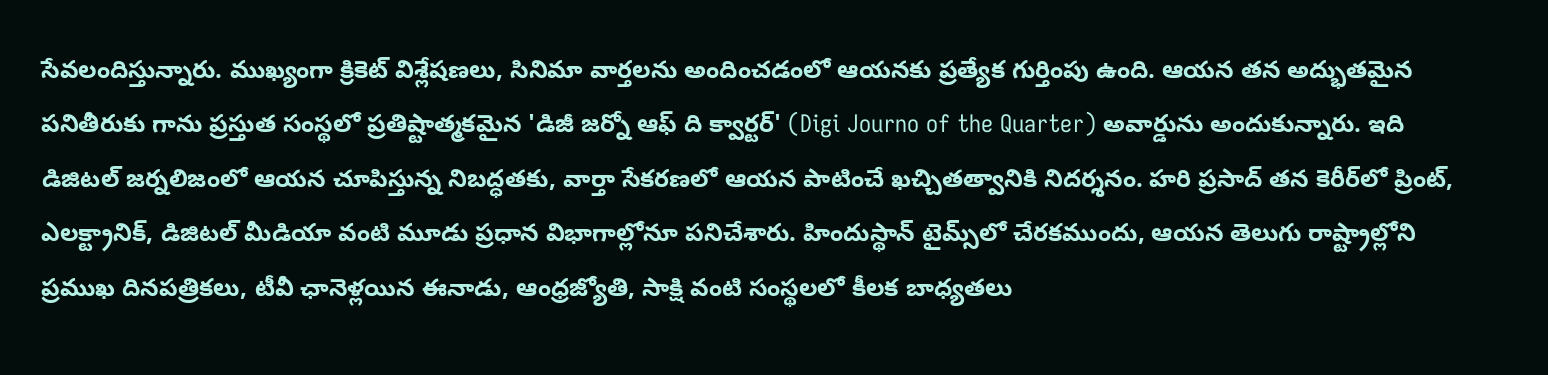సేవలందిస్తున్నారు. ముఖ్యంగా క్రికెట్ విశ్లేషణలు, సినిమా వార్తలను అందించడంలో ఆయనకు ప్రత్యేక గుర్తింపు ఉంది. ఆయన తన అద్భుతమైన పనితీరుకు గాను ప్రస్తుత సంస్థలో ప్రతిష్టాత్మకమైన 'డిజీ జర్నో ఆఫ్ ది క్వార్టర్' (Digi Journo of the Quarter) అవార్డును అందుకున్నారు. ఇది డిజిటల్ జర్నలిజంలో ఆయన చూపిస్తున్న నిబద్ధతకు, వార్తా సేకరణలో ఆయన పాటించే ఖచ్చితత్వానికి నిదర్శనం. హరి ప్రసాద్ తన కెరీర్‌లో ప్రింట్, ఎలక్ట్రానిక్, డిజిటల్ మీడియా వంటి మూడు ప్రధాన విభాగాల్లోనూ పనిచేశారు. హిందుస్థాన్ టైమ్స్‌లో చేరకముందు, ఆయన తెలుగు రాష్ట్రాల్లోని ప్రముఖ దినపత్రికలు, టీవీ ఛానెళ్లయిన ఈనాడు, ఆంధ్రజ్యోతి, సాక్షి వంటి సంస్థలలో కీలక బాధ్యతలు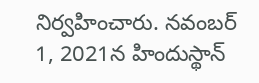నిర్వహించారు. నవంబర్ 1, 2021న హిందుస్థాన్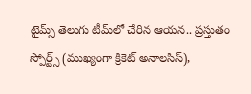టైమ్స్ తెలుగు టీమ్‌లో చేరిన ఆయన.. ప్రస్తుతం స్పోర్ట్స్ (ముఖ్యంగా క్రికెట్ అనాలసిస్),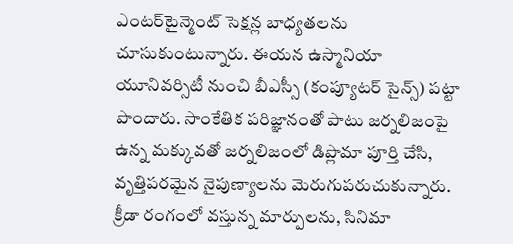ఎంటర్‌టైన్మెంట్ సెక్షన్ల బాధ్యతలను చూసుకుంటున్నారు. ఈయన ఉస్మానియా యూనివర్సిటీ నుంచి బీఎస్సీ (కంప్యూటర్ సైన్స్) పట్టా పొందారు. సాంకేతిక పరిజ్ఞానంతో పాటు జర్నలిజంపై ఉన్న మక్కువతో జర్నలిజంలో డిప్లొమా పూర్తి చేసి, వృత్తిపరమైన నైపుణ్యాలను మెరుగుపరుచుకున్నారు. క్రీడా రంగంలో వస్తున్న మార్పులను, సినిమా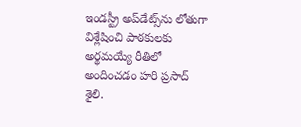ఇండస్ట్రీ అప్‌డేట్స్‌ను లోతుగా విశ్లేషించి పాఠకులకు అర్థమయ్యే రీతిలో అందించడం హరి ప్రసాద్ శైలి.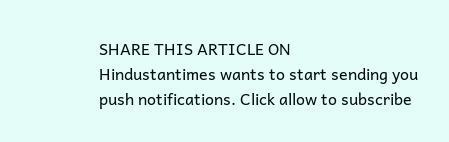SHARE THIS ARTICLE ON
Hindustantimes wants to start sending you push notifications. Click allow to subscribe